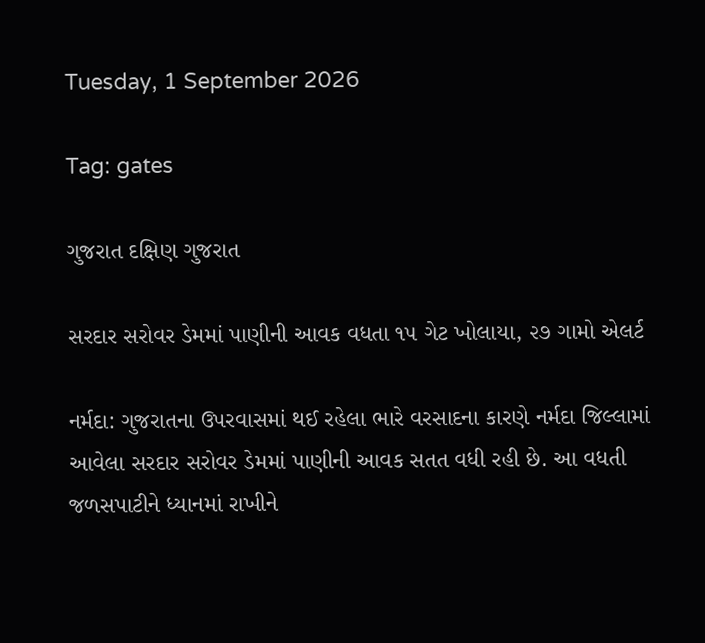Tuesday, 1 September 2026

Tag: gates

ગુજરાત દક્ષિણ ગુજરાત

સરદાર સરોવર ડેમમાં પાણીની આવક વધતા ૧૫ ગેટ ખોલાયા, ૨૭ ગામો એલર્ટ

નર્મદા: ગુજરાતના ઉપરવાસમાં થઈ રહેલા ભારે વરસાદના કારણે નર્મદા જિલ્લામાં આવેલા સરદાર સરોવર ડેમમાં પાણીની આવક સતત વધી રહી છે. આ વધતી જળસપાટીને ધ્યાનમાં રાખીને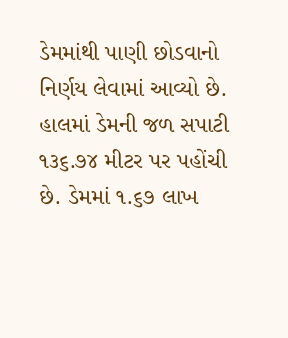ડેમમાંથી પાણી છોડવાનો નિર્ણય લેવામાં આવ્યો છે. હાલમાં ડેમની જળ સપાટી ૧૩૬.૭૪ મીટર પર પહોંચી છે. ડેમમાં ૧.૬૭ લાખ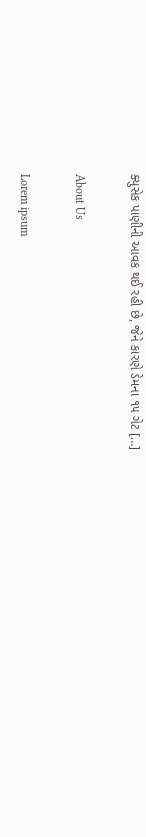ક્યુસેક પાણીની આવક થઈ રહી છે, જેને કારણે ડેમના ૧૫ ગેટ […]

About Us

Lorem ipsum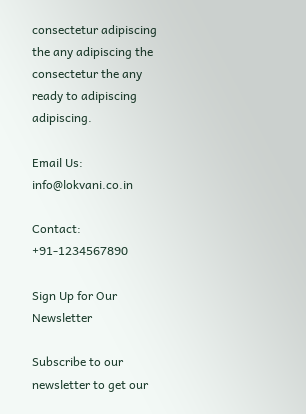consectetur adipiscing the any adipiscing the consectetur the any ready to adipiscing adipiscing.

Email Us: info@lokvani.co.in

Contact: +91-1234567890

Sign Up for Our Newsletter

Subscribe to our newsletter to get our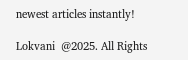newest articles instantly!

Lokvani  @2025. All Rights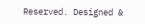Reserved. Designed &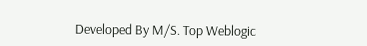Developed By M/S. Top Weblogic